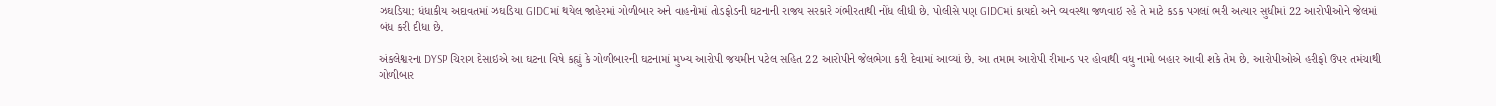ઝઘડિયા: ધંધાકીય અદાવતમાં ઝઘડિયા GIDCમાં થયેલ જાહેરમાં ગોળીબાર અને વાહનોમાં તોડફોડની ઘટનાની રાજય સરકારે ગંભીરતાથી નોંધ લીધી છે. પોલીસે પણ GIDCમાં કાયદો અને વ્યવસ્થા જળવાઇ રહે તે માટે કડક પગલાં ભરી અત્યાર સુધીમાં 22 આરોપીઓને જેલમાં બંધ કરી દીધા છે.

અંકલેશ્વરના DYSP ચિરાગ દેસાઇએ આ ઘટના વિષે કહ્યું કે ગોળીબારની ઘટનામાં મુખ્ય આરોપી જયમીન પટેલ સહિત 22 આરોપીને જેલભેગા કરી દેવામાં આવ્યાં છે. આ તમામ આરોપી રીમાન્ડ પર હોવાથી વધુ નામો બહાર આવી શકે તેમ છે. આરોપીઓએ હરીફો ઉપર તમંચાથી ગોળીબાર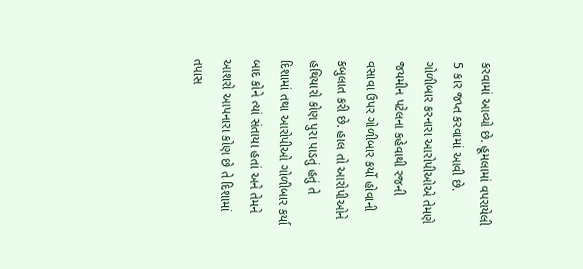કરવામાં આવ્યો છે. હૂમલામાં વપરાયેલી 5 કાર જપ્ત કરવામાં આવી છે. ગોળીબાર કરનારા આરોપીઓએ તેમણે જયમીન પટેલના કહેવાથી રજની વસાવા ઉપર ગોળીબાર કર્યો હોવાની કબુલાત કરી છે. હાલ તો આરોપીઓને હથિયારો કોણ પુરા પાડતું હતું તે દિશામાં તથા આરોપીઓ ગોળીબાર કર્યા બાદ કોને ત્યાં સંતાયા હતાં અને તેમને આશરો આપનારા કોણ છે તે દિશામાં તપાસ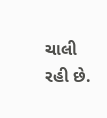ચાલી રહી છે.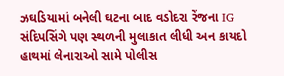ઝઘડિયામાં બનેલી ઘટના બાદ વડોદરા રેંજના IG સંદિપસિંગે પણ સ્થળની મુલાકાત લીધી અન કાયદો હાથમાં લેનારાઓ સામે પોલીસ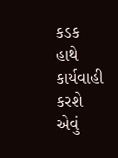કડક હાથે કાર્યવાહી કરશે એવું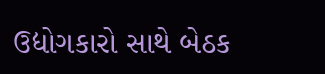ઉદ્યોગકારો સાથે બેઠક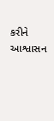કરીને આશ્વાસન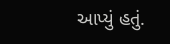આપ્યું હતું.